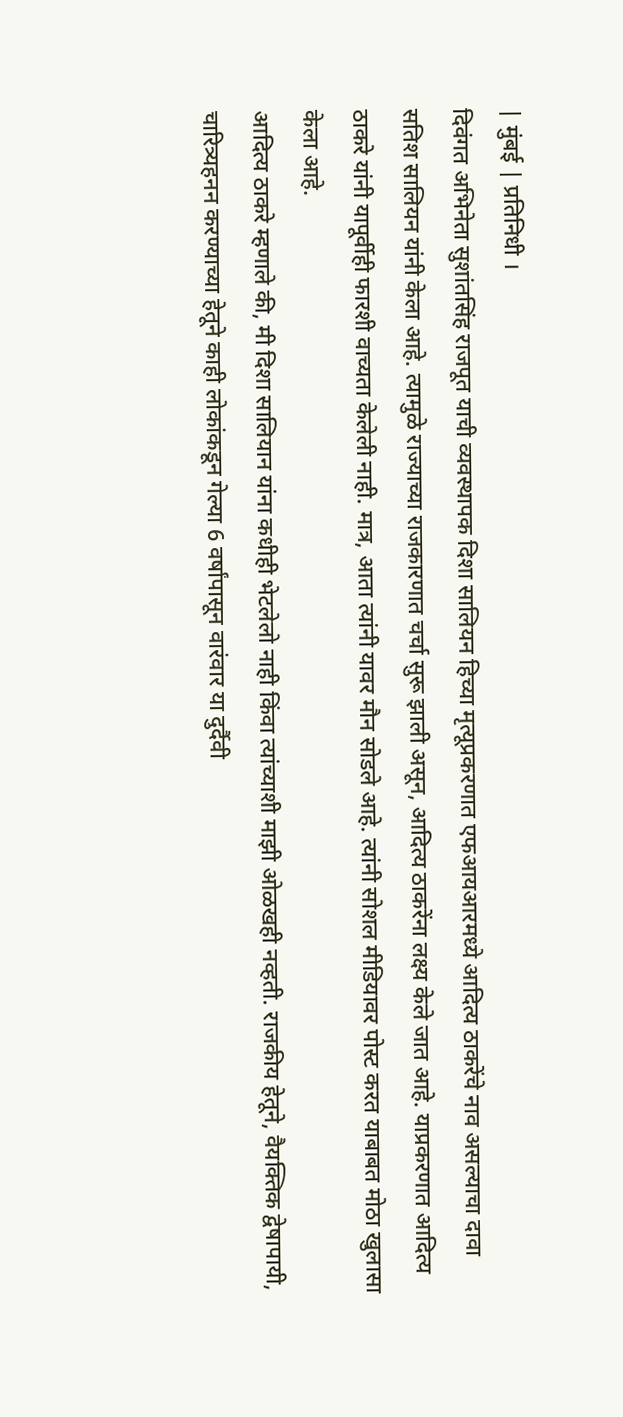| मुंबई | प्रतिनिधी ।
दिवंगत अभिनेता सुशांतसिंह राजपूत याची व्यवस्थापक दिशा सालियन हिच्या मृत्यूप्रकरणात एफआयआरमध्ये आदित्य ठाकरेंचे नाव असल्याचा दावा सतिश सालियन यांनी केला आहे. त्यामुळे राज्याच्या राजकारणात चर्चा सुरू झाली असून, आदित्य ठाकरेंना लक्ष्य केले जात आहे. याप्रकरणात आदित्य ठाकरे यांनी यापूर्वीही फारशी वाच्यता केलेली नाही. मात्र, आता त्यांनी यावर मौन सोडले आहे. त्यांनी सोशल मीडियावर पोस्ट करत याबाबत मोठा खुलासा केला आहे.
आदित्य ठाकरे म्हणाले की, मी दिशा सालियान यांना कधीही भेटलेलो नाही किंवा त्यांच्याशी माझी ओळखही नव्हती. राजकीय हेतूने, वैयक्तिक द्वेषापायी, चारित्र्यहनन करण्याच्या हेतूने काही लोकांकडून गेल्या 6 वर्षांपासून वारंवार या दुर्दैवी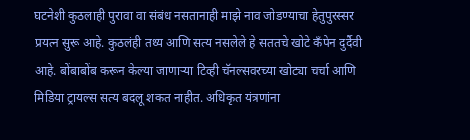घटनेशी कुठलाही पुरावा वा संबंध नसतानाही माझे नाव जोडण्याचा हेतुपुरस्सर प्रयत्न सुरू आहे. कुठलंही तथ्य आणि सत्य नसलेले हे सततचे खोटे कँपेन दुर्दैवी आहे. बोंबाबोंब करून केल्या जाणाऱ्या टिव्ही चॅनल्सवरच्या खोट्या चर्चा आणि मिडिया ट्रायल्स सत्य बदलू शकत नाहीत. अधिकृत यंत्रणांना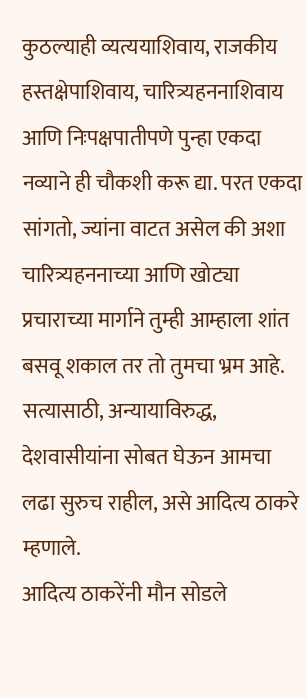कुठल्याही व्यत्ययाशिवाय, राजकीय हस्तक्षेपाशिवाय, चारित्र्यहननाशिवाय आणि निःपक्षपातीपणे पुन्हा एकदा नव्याने ही चौकशी करू द्या. परत एकदा सांगतो, ज्यांना वाटत असेल की अशा चारित्र्यहननाच्या आणि खोट्या प्रचाराच्या मार्गाने तुम्ही आम्हाला शांत बसवू शकाल तर तो तुमचा भ्रम आहे. सत्यासाठी, अन्यायाविरुद्ध, देशवासीयांना सोबत घेऊन आमचा लढा सुरुच राहील, असे आदित्य ठाकरे म्हणाले.
आदित्य ठाकरेंनी मौन सोडले